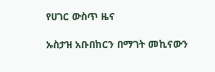የሀገር ውስጥ ዜና

ኡስታዝ አቡበከርን በማገት መኪናውን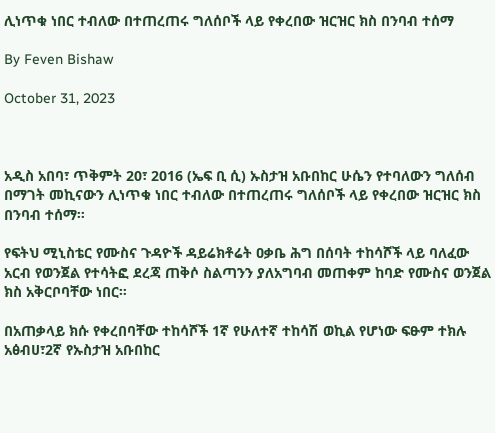ሊነጥቁ ነበር ተብለው በተጠረጠሩ ግለሰቦች ላይ የቀረበው ዝርዝር ክስ በንባብ ተሰማ

By Feven Bishaw

October 31, 2023



አዲስ አበባ፣ ጥቅምት 20፣ 2016 (ኤፍ ቢ ሲ) ኡስታዝ አቡበከር ሁሴን የተባለውን ግለሰብ በማገት መኪናውን ሊነጥቁ ነበር ተብለው በተጠረጠሩ ግለሰቦች ላይ የቀረበው ዝርዝር ክስ በንባብ ተሰማ።

የፍትህ ሚኒስቴር የሙስና ጉዳዮች ዳይሬክቶሬት ዐቃቤ ሕግ በሰባት ተከሳሾች ላይ ባለፈው አርብ የወንጀል የተሳትፎ ደረጃ ጠቅሶ ስልጣንን ያለአግባብ መጠቀም ከባድ የሙስና ወንጀል ክስ አቅርቦባቸው ነበር።

በአጠቃላይ ክሱ የቀረበባቸው ተከሳሾች 1ኛ የሁለተኛ ተከሳሽ ወኪል የሆነው ፍፁም ተክሉ አፅብሀ፣2ኛ የኡስታዝ አቡበከር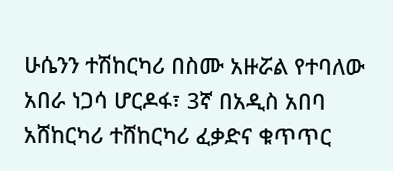ሁሴንን ተሽከርካሪ በስሙ አዙሯል የተባለው አበራ ነጋሳ ሆርዶፋ፣ 3ኛ በአዲስ አበባ አሸከርካሪ ተሸከርካሪ ፈቃድና ቁጥጥር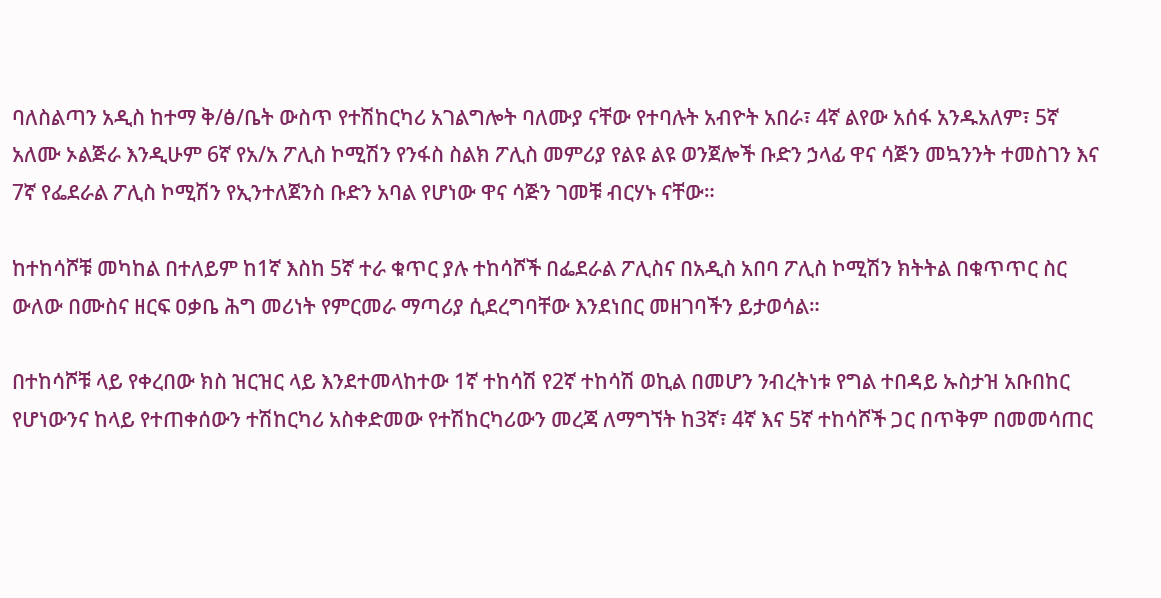ባለስልጣን አዲስ ከተማ ቅ/ፅ/ቤት ውስጥ የተሽከርካሪ አገልግሎት ባለሙያ ናቸው የተባሉት አብዮት አበራ፣ 4ኛ ልየው አሰፋ አንዱአለም፣ 5ኛ አለሙ ኦልጅራ እንዲሁም 6ኛ የአ/አ ፖሊስ ኮሚሽን የንፋስ ስልክ ፖሊስ መምሪያ የልዩ ልዩ ወንጀሎች ቡድን ኃላፊ ዋና ሳጅን መኳንንት ተመስገን እና 7ኛ የፌደራል ፖሊስ ኮሚሽን የኢንተለጀንስ ቡድን አባል የሆነው ዋና ሳጅን ገመቹ ብርሃኑ ናቸው።

ከተከሳሾቹ መካከል በተለይም ከ1ኛ እስከ 5ኛ ተራ ቁጥር ያሉ ተከሳሾች በፌደራል ፖሊስና በአዲስ አበባ ፖሊስ ኮሚሽን ክትትል በቁጥጥር ስር ውለው በሙስና ዘርፍ ዐቃቤ ሕግ መሪነት የምርመራ ማጣሪያ ሲደረግባቸው እንደነበር መዘገባችን ይታወሳል።

በተከሳሾቹ ላይ የቀረበው ክስ ዝርዝር ላይ እንደተመላከተው 1ኛ ተከሳሽ የ2ኛ ተከሳሽ ወኪል በመሆን ንብረትነቱ የግል ተበዳይ ኡስታዝ አቡበከር የሆነውንና ከላይ የተጠቀሰውን ተሽከርካሪ አስቀድመው የተሽከርካሪውን መረጃ ለማግኘት ከ3ኛ፣ 4ኛ እና 5ኛ ተከሳሾች ጋር በጥቅም በመመሳጠር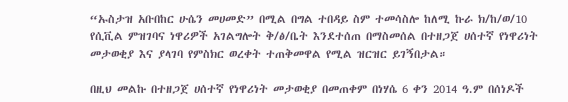“ኡስታዝ አቡበከር ሁሴን መሀመድ” በሚል በግል ተበዳይ ስም ተመሳስሎ ከለሚ ኩራ ክ/ከ/ወ/10 የሲቪል ምዝገባና ነዋሪዎች አገልግሎት ቅ/ፅ/ቤት እንደተሰጠ በማስመሰል በተዘጋጀ ሀሰተኛ የነዋሪነት መታወቂያ እና ያላገባ የምስክር ወረቀት ተጠቅመዋል የሚል ዝርዝር ይገኝበታል።

በዚህ መልኩ በተዘጋጀ ሀሰተኛ የነዋሪነት መታወቂያ በመጠቀም በነሃሴ 6 ቀን 2014 ዓ.ም በሰነዶች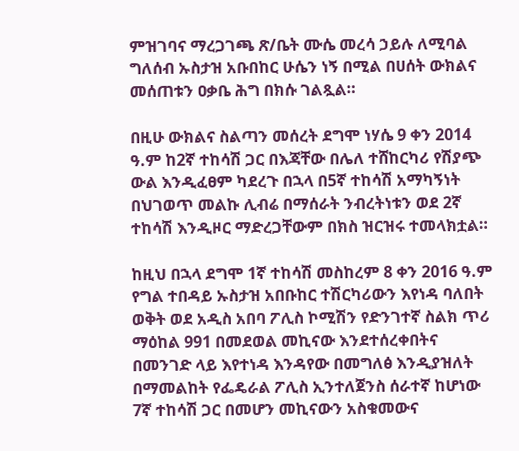ምዝገባና ማረጋገጫ ጽ/ቤት ሙሴ መረሳ ኃይሉ ለሚባል ግለሰብ ኡስታዝ አቡበከር ሁሴን ነኝ በሚል በሀሰት ውክልና መሰጠቱን ዐቃቤ ሕግ በክሱ ገልጿል።

በዚሁ ውክልና ስልጣን መሰረት ደግሞ ነሃሴ 9 ቀን 2014 ዓ.ም ከ2ኛ ተከሳሽ ጋር በእጃቸው በሌለ ተሸከርካሪ የሽያጭ ውል እንዲፈፀም ካደረጉ በኋላ በ5ኛ ተከሳሽ አማካኝነት በህገወጥ መልኩ ሊብሬ በማሰራት ንብረትነቱን ወደ 2ኛ ተከሳሽ እንዲዞር ማድረጋቸውም በክስ ዝርዝሩ ተመላክቷል።

ከዚህ በኋላ ደግሞ 1ኛ ተከሳሽ መስከረም 8 ቀን 2016 ዓ.ም የግል ተበዳይ ኡስታዝ አበቡከር ተሽርካሪውን እየነዳ ባለበት ወቅት ወደ አዲስ አበባ ፖሊስ ኮሚሽን የድንገተኛ ስልክ ጥሪ ማዕከል 991 በመደወል መኪናው እንደተሰረቀበትና በመንገድ ላይ እየተነዳ እንዳየው በመግለፅ እንዲያዝለት በማመልከት የፌዴራል ፖሊስ ኢንተለጀንስ ሰራተኛ ከሆነው 7ኛ ተከሳሽ ጋር በመሆን መኪናውን አስቁመውና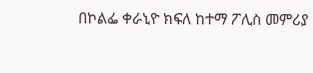በኮልፌ ቀራኒዮ ክፍለ ከተማ ፖሊስ መምሪያ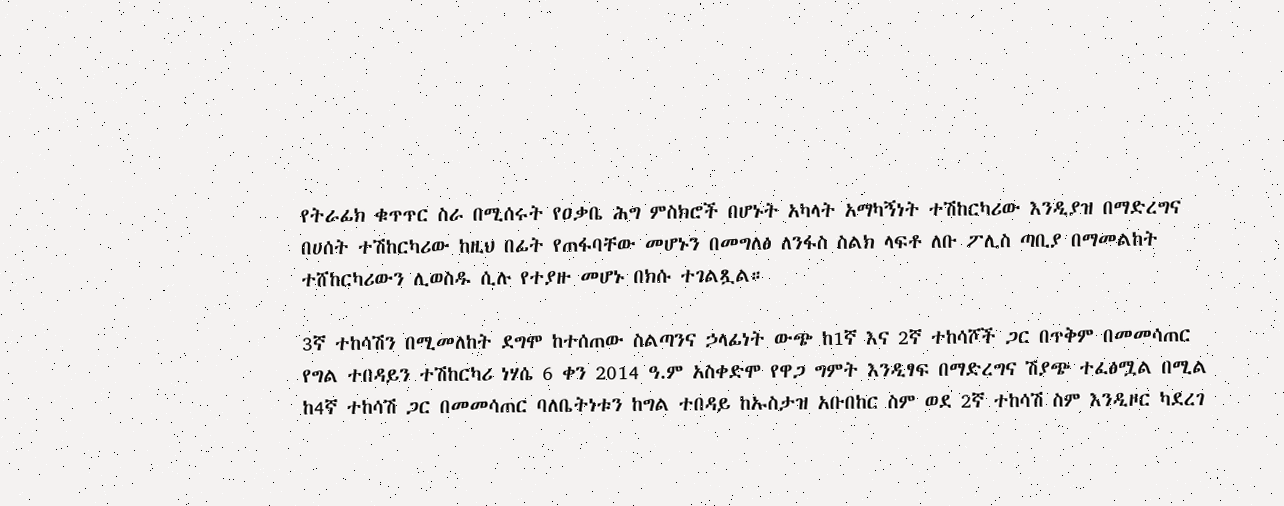የትራፊክ ቁጥጥር ስራ በሚሰሩት የዐቃቤ ሕግ ምስክሮች በሆኑት አካላት አማካኝነት ተሽከርካሪው እንዲያዝ በማድረግና በሀሰት ተሽከርካሪው ከዚህ በፊት የጠፋባቸው መሆኑን በመግለፅ ለንፋስ ስልክ ላፍቶ ለቡ ፖሊስ ጣቢያ በማመልከት ተሸከርካሪውን ሊወስዱ ሲሉ የተያዙ መሆኑ በክሱ ተገልጿል።

3ኛ ተከሳሽን በሚመለከት ደግሞ ከተሰጠው ስልጣንና ኃላፊነት ውጭ ከ1ኛ እና 2ኛ ተከሳሾች ጋር በጥቅም በመመሳጠር የግል ተበዳይን ተሽከርካሪ ነሃሴ 6 ቀን 2014 ዓ.ም አስቀድሞ የዋጋ ግምት እንዲፃፍ በማድረግና ሽያጭ ተፈፅሟል በሚል ከ4ኛ ተከሳሽ ጋር በመመሳጠር ባለቤትነቱን ከግል ተበዳይ ከኡስታዝ አቡበከር ስም ወደ 2ኛ ተከሳሽ ስም እንዲዞር ካደረገ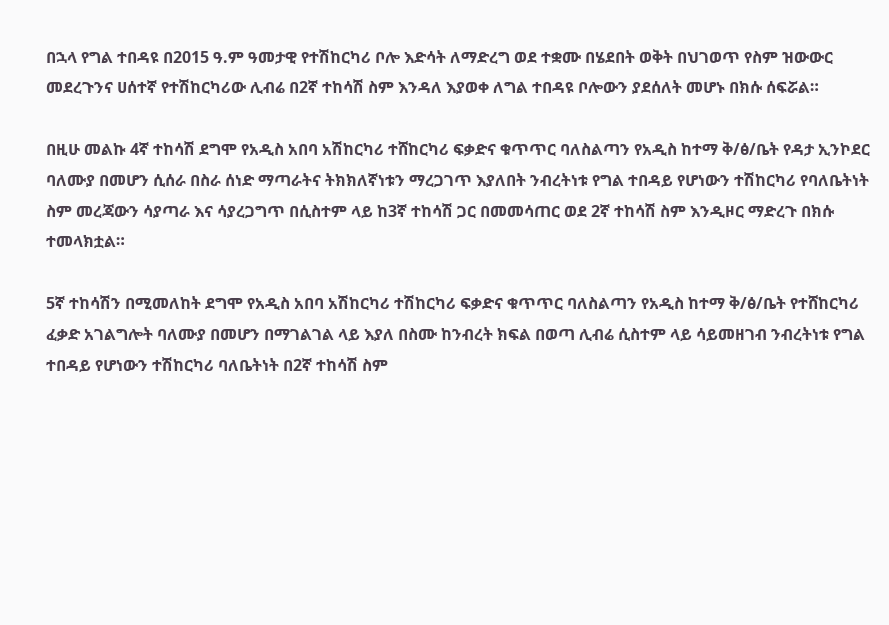በኋላ የግል ተበዳዩ በ2015 ዓ.ም ዓመታዊ የተሽከርካሪ ቦሎ እድሳት ለማድረግ ወደ ተቋሙ በሄደበት ወቅት በህገወጥ የስም ዝውውር መደረጉንና ሀሰተኛ የተሽከርካሪው ሊብሬ በ2ኛ ተከሳሽ ስም እንዳለ እያወቀ ለግል ተበዳዩ ቦሎውን ያደሰለት መሆኑ በክሱ ሰፍሯል።

በዚሁ መልኩ 4ኛ ተከሳሽ ደግሞ የአዲስ አበባ አሽከርካሪ ተሸከርካሪ ፍቃድና ቁጥጥር ባለስልጣን የአዲስ ከተማ ቅ/ፅ/ቤት የዳታ ኢንኮደር ባለሙያ በመሆን ሲሰራ በስራ ሰነድ ማጣራትና ትክክለኛነቱን ማረጋገጥ እያለበት ንብረትነቱ የግል ተበዳይ የሆነውን ተሽከርካሪ የባለቤትነት ስም መረጃውን ሳያጣራ እና ሳያረጋግጥ በሲስተም ላይ ከ3ኛ ተከሳሽ ጋር በመመሳጠር ወደ 2ኛ ተከሳሽ ስም እንዲዞር ማድረጉ በክሱ ተመላክቷል።

5ኛ ተከሳሽን በሚመለከት ደግሞ የአዲስ አበባ አሽከርካሪ ተሽከርካሪ ፍቃድና ቁጥጥር ባለስልጣን የአዲስ ከተማ ቅ/ፅ/ቤት የተሸከርካሪ ፈቃድ አገልግሎት ባለሙያ በመሆን በማገልገል ላይ እያለ በስሙ ከንብረት ክፍል በወጣ ሊብሬ ሲስተም ላይ ሳይመዘገብ ንብረትነቱ የግል ተበዳይ የሆነውን ተሽከርካሪ ባለቤትነት በ2ኛ ተከሳሽ ስም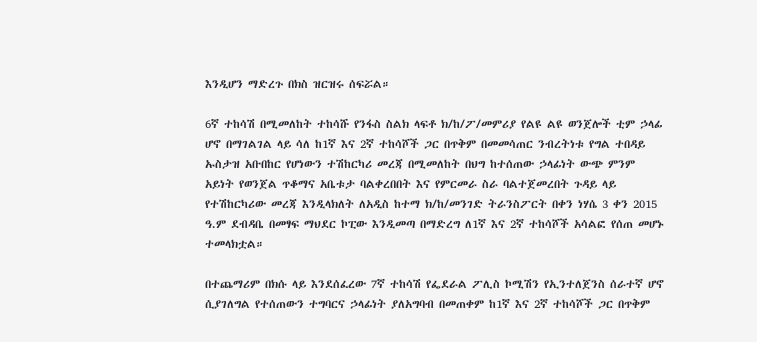እንዲሆን ማድረጉ በክስ ዝርዝሩ ሰፍሯል።

6ኛ ተከሳሽ በሚመለከት ተከሳሹ የንፋስ ስልክ ላፍቶ ክ/ከ/ፖ/መምሪያ የልዩ ልዩ ወንጀሎች ቲም ኃላፊ ሆኖ በማገልገል ላይ ሳለ ከ1ኛ እና 2ኛ ተከሳሾች ጋር በጥቅም በመመሳጠር ንብረትነቱ የግል ተበዳይ ኡስታዝ አቡበከር የሆነውን ተሽከርካሪ መረጃ በሚመለከት በህግ ከተሰጠው ኃላፊነት ውጭ ምንም አይነት የወንጀል ጥቆማና አቤቱታ ባልቀረበበት እና የምርመራ ስራ ባልተጀመረበት ጉዳይ ላይ የተሽከርካሪው መረጃ እንዲላክለት ለአዲስ ከተማ ክ/ከ/መንገድ ትራንስፖርት በቀን ነሃሴ 3 ቀን 2015 ዓ.ም ደብዳቤ በመፃፍ ማህደር ኮፒው እንዲመጣ በማድረግ ለ1ኛ እና 2ኛ ተከሳሾች አሳልፎ የሰጠ መሆኑ ተመላክቷል።

በተጨማሪም በክሱ ላይ እንደሰፈረው 7ኛ ተከሳሽ የፌደራል ፖሊስ ኮሚሽን የኢንተለጀንስ ሰራተኛ ሆኖ ሲያገለግል የተሰጠውን ተግባርና ኃላፊነት ያለአግባብ በመጠቀም ከ1ኛ እና 2ኛ ተከሳሾች ጋር በጥቅም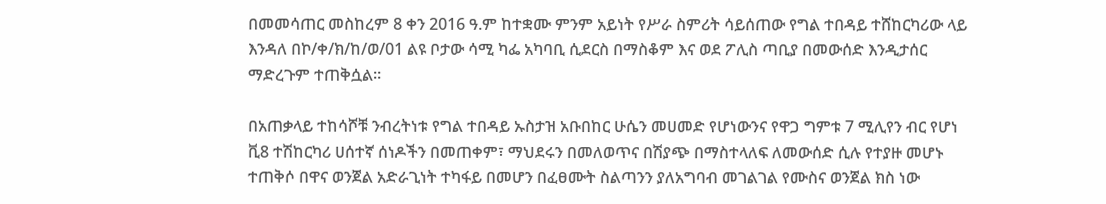በመመሳጠር መስከረም 8 ቀን 2016 ዓ.ም ከተቋሙ ምንም አይነት የሥራ ስምሪት ሳይሰጠው የግል ተበዳይ ተሸከርካሪው ላይ እንዳለ በኮ/ቀ/ክ/ከ/ወ/01 ልዩ ቦታው ሳሚ ካፌ አካባቢ ሲደርስ በማስቆም እና ወደ ፖሊስ ጣቢያ በመውሰድ እንዲታሰር ማድረጉም ተጠቅሷል።

በአጠቃላይ ተከሳሾቹ ንብረትነቱ የግል ተበዳይ ኡስታዝ አቡበከር ሁሴን መሀመድ የሆነውንና የዋጋ ግምቱ 7 ሚሊየን ብር የሆነ ቪ8 ተሽከርካሪ ሀሰተኛ ሰነዶችን በመጠቀም፣ ማህደሩን በመለወጥና በሽያጭ በማስተላለፍ ለመውሰድ ሲሉ የተያዙ መሆኑ ተጠቅሶ በዋና ወንጀል አድራጊነት ተካፋይ በመሆን በፈፀሙት ስልጣንን ያለአግባብ መገልገል የሙስና ወንጀል ክስ ነው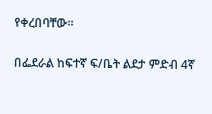የቀረበባቸው።

በፌደራል ከፍተኛ ፍ/ቤት ልደታ ምድብ 4ኛ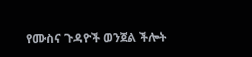የሙስና ጉዳዮች ወንጀል ችሎት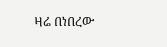ዛሬ በነበረው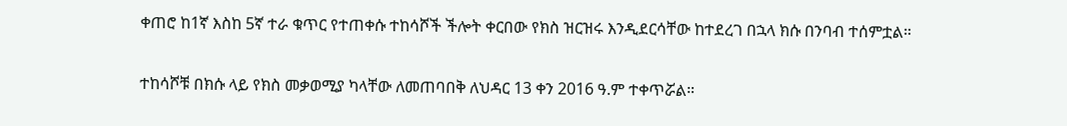ቀጠሮ ከ1ኛ እስከ 5ኛ ተራ ቁጥር የተጠቀሱ ተከሳሾች ችሎት ቀርበው የክስ ዝርዝሩ እንዲደርሳቸው ከተደረገ በኋላ ክሱ በንባብ ተሰምቷል።

ተከሳሾቹ በክሱ ላይ የክስ መቃወሚያ ካላቸው ለመጠባበቅ ለህዳር 13 ቀን 2016 ዓ.ም ተቀጥሯል።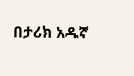በታሪክ አዱኛ